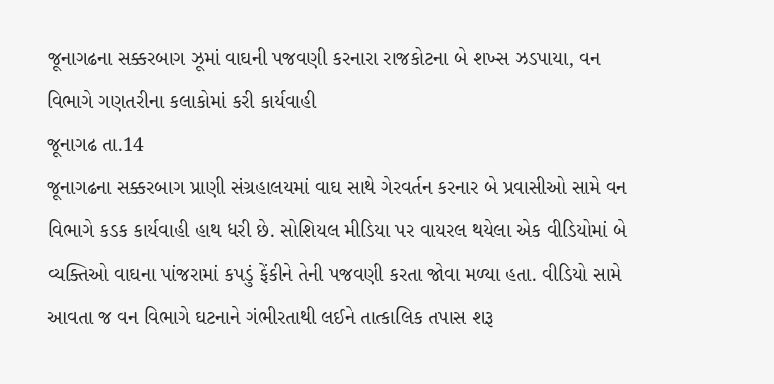જૂનાગઢના સક્કરબાગ ઝૂમાં વાઘની પજવણી કરનારા રાજકોટના બે શખ્સ ઝડપાયા, વન વિભાગે ગણતરીના કલાકોમાં કરી કાર્યવાહી
જૂનાગઢ તા.14
જૂનાગઢના સક્કરબાગ પ્રાણી સંગ્રહાલયમાં વાઘ સાથે ગેરવર્તન કરનાર બે પ્રવાસીઓ સામે વન વિભાગે કડક કાર્યવાહી હાથ ધરી છે. સોશિયલ મીડિયા પર વાયરલ થયેલા એક વીડિયોમાં બે વ્યક્તિઓ વાઘના પાંજરામાં કપડું ફેંકીને તેની પજવણી કરતા જોવા મળ્યા હતા. વીડિયો સામે આવતા જ વન વિભાગે ઘટનાને ગંભીરતાથી લઈને તાત્કાલિક તપાસ શરૂ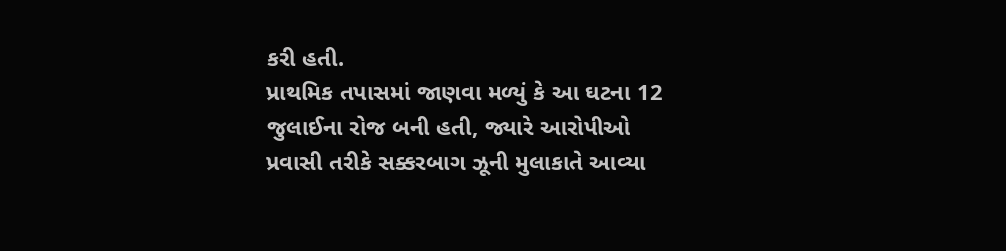કરી હતી.
પ્રાથમિક તપાસમાં જાણવા મળ્યું કે આ ઘટના 12 જુલાઈના રોજ બની હતી, જ્યારે આરોપીઓ પ્રવાસી તરીકે સક્કરબાગ ઝૂની મુલાકાતે આવ્યા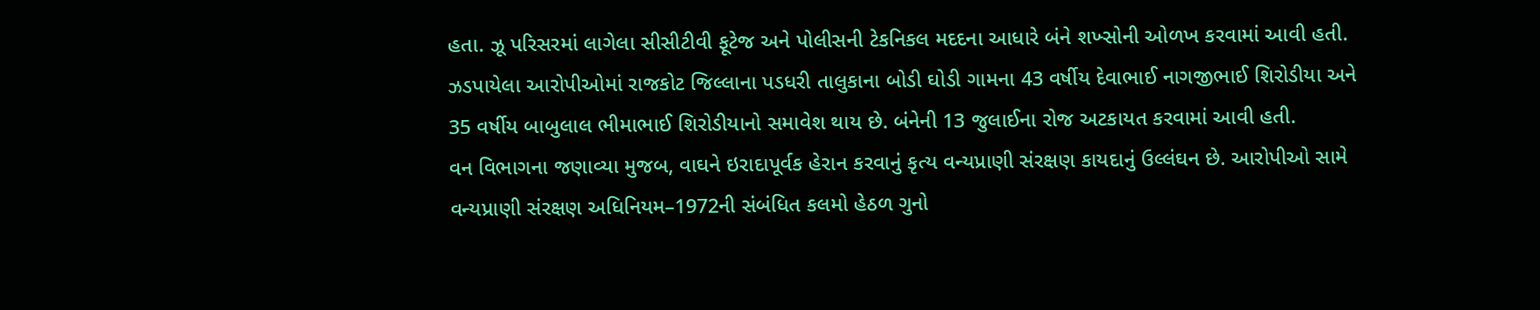હતા. ઝૂ પરિસરમાં લાગેલા સીસીટીવી ફૂટેજ અને પોલીસની ટેકનિકલ મદદના આધારે બંને શખ્સોની ઓળખ કરવામાં આવી હતી.
ઝડપાયેલા આરોપીઓમાં રાજકોટ જિલ્લાના પડધરી તાલુકાના બોડી ઘોડી ગામના 43 વર્ષીય દેવાભાઈ નાગજીભાઈ શિરોડીયા અને 35 વર્ષીય બાબુલાલ ભીમાભાઈ શિરોડીયાનો સમાવેશ થાય છે. બંનેની 13 જુલાઈના રોજ અટકાયત કરવામાં આવી હતી.
વન વિભાગના જણાવ્યા મુજબ, વાઘને ઇરાદાપૂર્વક હેરાન કરવાનું કૃત્ય વન્યપ્રાણી સંરક્ષણ કાયદાનું ઉલ્લંઘન છે. આરોપીઓ સામે વન્યપ્રાણી સંરક્ષણ અધિનિયમ–1972ની સંબંધિત કલમો હેઠળ ગુનો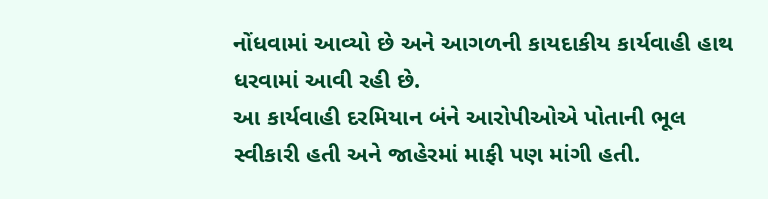નોંધવામાં આવ્યો છે અને આગળની કાયદાકીય કાર્યવાહી હાથ ધરવામાં આવી રહી છે.
આ કાર્યવાહી દરમિયાન બંને આરોપીઓએ પોતાની ભૂલ સ્વીકારી હતી અને જાહેરમાં માફી પણ માંગી હતી.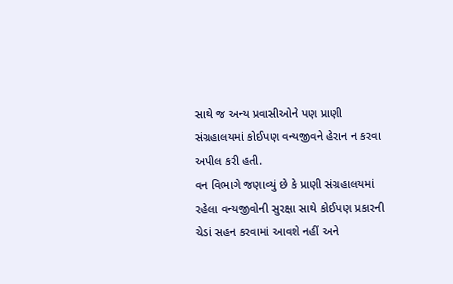સાથે જ અન્ય પ્રવાસીઓને પણ પ્રાણી સંગ્રહાલયમાં કોઈપણ વન્યજીવને હેરાન ન કરવા અપીલ કરી હતી.
વન વિભાગે જણાવ્યું છે કે પ્રાણી સંગ્રહાલયમાં રહેલા વન્યજીવોની સુરક્ષા સાથે કોઈપણ પ્રકારની ચેડાં સહન કરવામાં આવશે નહીં અને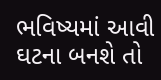ભવિષ્યમાં આવી ઘટના બનશે તો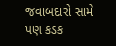જવાબદારો સામે પણ કડક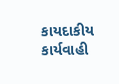કાયદાકીય કાર્યવાહી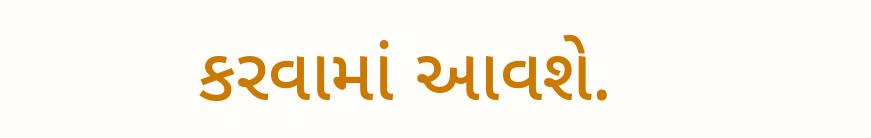કરવામાં આવશે.